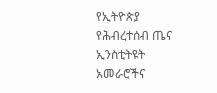የኢትዮጵያ የሕብረተሰብ ጤና ኢንስቲትዩት አመራሮችና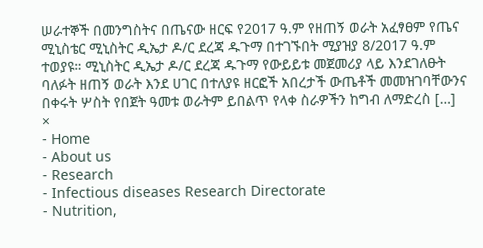ሠራተኞች በመንግስትና በጤናው ዘርፍ የ2017 ዓ.ም የዘጠኝ ወራት አፈፃፀም የጤና ሚኒስቴር ሚኒስትር ዲኤታ ዶ/ር ደረጃ ዱጉማ በተገኙበት ሚያዝያ 8/2017 ዓ.ም ተወያዩ። ሚኒስትር ዲኤታ ዶ/ር ደረጃ ዱጉማ የውይይቱ መጀመሪያ ላይ እንደገለፁት ባለፉት ዘጠኝ ወራት እንደ ሀገር በተለያዩ ዘርፎች አበረታች ውጤቶች መመዝገባቸውንና በቀሩት ሦስት የበጀት ዓመቱ ወራትም ይበልጥ የላቀ ስራዎችን ከግብ ለማድረስ […]
×
- Home
- About us
- Research
- Infectious diseases Research Directorate
- Nutrition,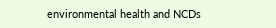environmental health and NCDs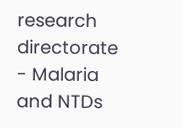research directorate
- Malaria and NTDs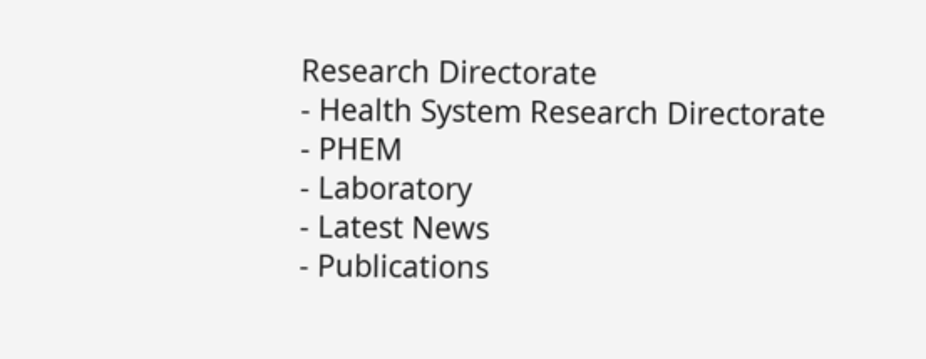Research Directorate
- Health System Research Directorate
- PHEM
- Laboratory
- Latest News
- Publications